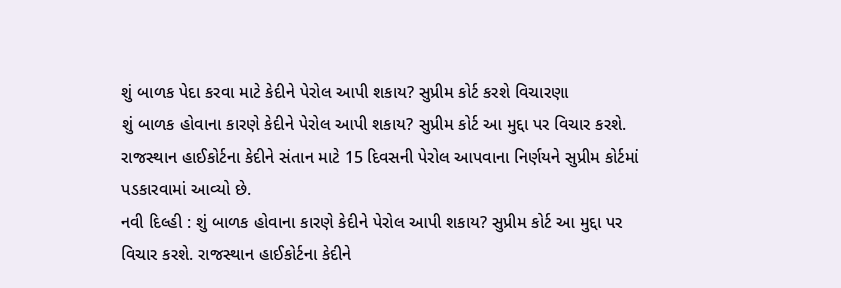શું બાળક પેદા કરવા માટે કેદીને પેરોલ આપી શકાય? સુપ્રીમ કોર્ટ કરશે વિચારણા
શું બાળક હોવાના કારણે કેદીને પેરોલ આપી શકાય? સુપ્રીમ કોર્ટ આ મુદ્દા પર વિચાર કરશે. રાજસ્થાન હાઈકોર્ટના કેદીને સંતાન માટે 15 દિવસની પેરોલ આપવાના નિર્ણયને સુપ્રીમ કોર્ટમાં પડકારવામાં આવ્યો છે.
નવી દિલ્હી : શું બાળક હોવાના કારણે કેદીને પેરોલ આપી શકાય? સુપ્રીમ કોર્ટ આ મુદ્દા પર વિચાર કરશે. રાજસ્થાન હાઈકોર્ટના કેદીને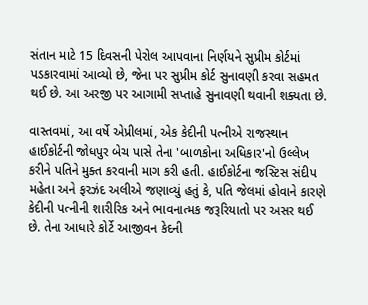સંતાન માટે 15 દિવસની પેરોલ આપવાના નિર્ણયને સુપ્રીમ કોર્ટમાં પડકારવામાં આવ્યો છે, જેના પર સુપ્રીમ કોર્ટ સુનાવણી કરવા સહમત થઈ છે. આ અરજી પર આગામી સપ્તાહે સુનાવણી થવાની શક્યતા છે.

વાસ્તવમાં, આ વર્ષે એપ્રીલમાં, એક કેદીની પત્નીએ રાજસ્થાન હાઈકોર્ટની જોધપુર બેચ પાસે તેના 'બાળકોના અધિકાર'નો ઉલ્લેખ કરીને પતિને મુક્ત કરવાની માગ કરી હતી. હાઈકોર્ટના જસ્ટિસ સંદીપ મહેતા અને ફરઝંદ અલીએ જણાવ્યું હતું કે, પતિ જેલમાં હોવાને કારણે કેદીની પત્નીની શારીરિક અને ભાવનાત્મક જરૂરિયાતો પર અસર થઈ છે. તેના આધારે કોર્ટે આજીવન કેદની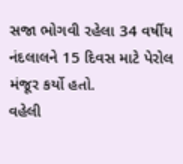સજા ભોગવી રહેલા 34 વર્ષીય નંદલાલને 15 દિવસ માટે પેરોલ મંજૂર કર્યો હતો.
વહેલી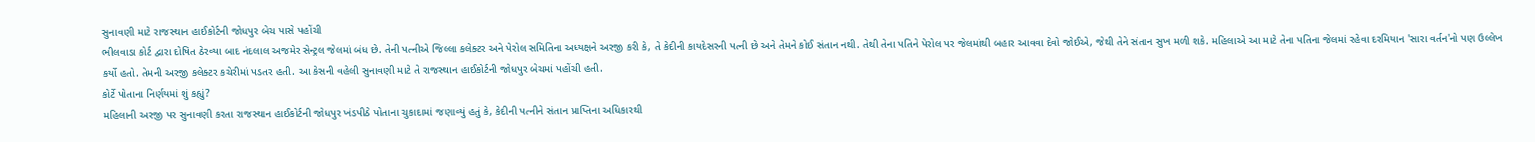સુનાવણી માટે રાજસ્થાન હાઈકોર્ટની જોધપુર બેચ પાસે પહોંચી
ભીલવાડા કોર્ટ દ્વારા દોષિત ઠેરવ્યા બાદ નંદલાલ અજમેર સેન્ટ્રલ જેલમાં બંધ છે. તેની પત્નીએ જિલ્લા કલેક્ટર અને પેરોલ સમિતિના અધ્યક્ષને અરજી કરી કે, તે કેદીની કાયદેસરની પત્ની છે અને તેમને કોઈ સંતાન નથી. તેથી તેના પતિને પેરોલ પર જેલમાંથી બહાર આવવા દેવો જોઈએ, જેથી તેને સંતાન સુખ મળી શકે. મહિલાએ આ માટે તેના પતિના જેલમાં રહેવા દરમિયાન 'સારા વર્તન'નો પણ ઉલ્લેખ કર્યો હતો. તેમની અરજી કલેક્ટર કચેરીમાં પડતર હતી. આ કેસની વહેલી સુનાવણી માટે તે રાજસ્થાન હાઈકોર્ટની જોધપુર બેચમાં પહોંચી હતી.
કોર્ટે પોતાના નિર્ણયમાં શું કહ્યું?
મહિલાની અરજી પર સુનાવણી કરતા રાજસ્થાન હાઈકોર્ટની જોધપુર ખંડપીઠે પોતાના ચુકાદામાં જણાવ્યું હતું કે, કેદીની પત્નીને સંતાન પ્રાપ્તિના અધિકારથી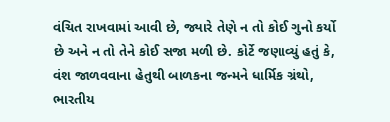વંચિત રાખવામાં આવી છે, જ્યારે તેણે ન તો કોઈ ગુનો કર્યો છે અને ન તો તેને કોઈ સજા મળી છે. કોર્ટે જણાવ્યું હતું કે, વંશ જાળવવાના હેતુથી બાળકના જન્મને ધાર્મિક ગ્રંથો, ભારતીય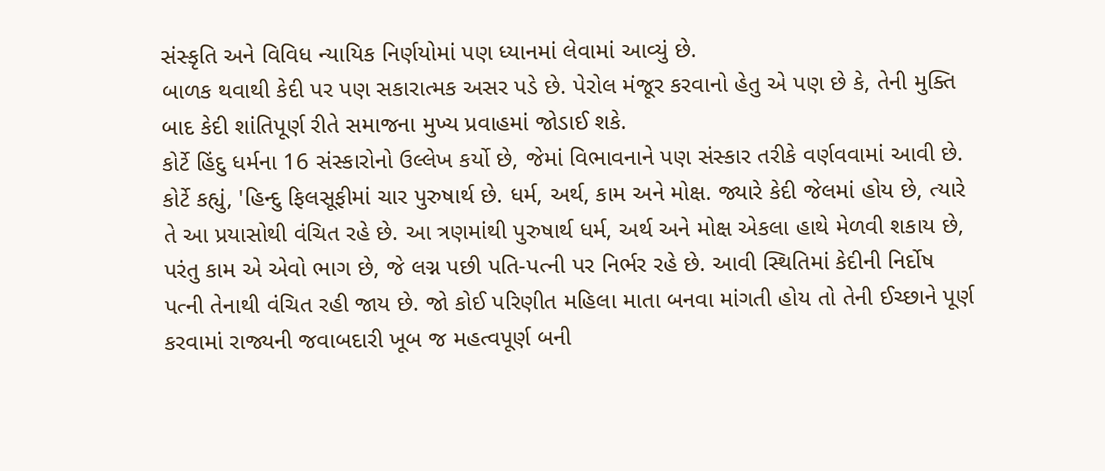સંસ્કૃતિ અને વિવિધ ન્યાયિક નિર્ણયોમાં પણ ધ્યાનમાં લેવામાં આવ્યું છે.
બાળક થવાથી કેદી પર પણ સકારાત્મક અસર પડે છે. પેરોલ મંજૂર કરવાનો હેતુ એ પણ છે કે, તેની મુક્તિ બાદ કેદી શાંતિપૂર્ણ રીતે સમાજના મુખ્ય પ્રવાહમાં જોડાઈ શકે.
કોર્ટે હિંદુ ધર્મના 16 સંસ્કારોનો ઉલ્લેખ કર્યો છે, જેમાં વિભાવનાને પણ સંસ્કાર તરીકે વર્ણવવામાં આવી છે. કોર્ટે કહ્યું, 'હિન્દુ ફિલસૂફીમાં ચાર પુરુષાર્થ છે. ધર્મ, અર્થ, કામ અને મોક્ષ. જ્યારે કેદી જેલમાં હોય છે, ત્યારે તે આ પ્રયાસોથી વંચિત રહે છે. આ ત્રણમાંથી પુરુષાર્થ ધર્મ, અર્થ અને મોક્ષ એકલા હાથે મેળવી શકાય છે, પરંતુ કામ એ એવો ભાગ છે, જે લગ્ન પછી પતિ-પત્ની પર નિર્ભર રહે છે. આવી સ્થિતિમાં કેદીની નિર્દોષ પત્ની તેનાથી વંચિત રહી જાય છે. જો કોઈ પરિણીત મહિલા માતા બનવા માંગતી હોય તો તેની ઈચ્છાને પૂર્ણ કરવામાં રાજ્યની જવાબદારી ખૂબ જ મહત્વપૂર્ણ બની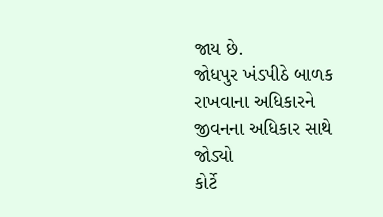જાય છે.
જોધપુર ખંડપીઠે બાળક રાખવાના અધિકારને જીવનના અધિકાર સાથે જોડ્યો
કોર્ટે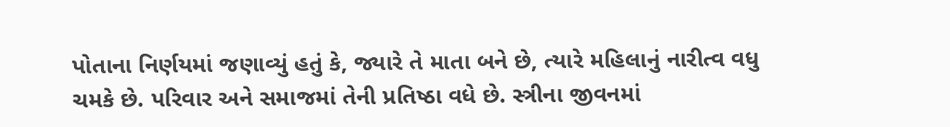પોતાના નિર્ણયમાં જણાવ્યું હતું કે, જ્યારે તે માતા બને છે, ત્યારે મહિલાનું નારીત્વ વધુ ચમકે છે. પરિવાર અને સમાજમાં તેની પ્રતિષ્ઠા વધે છે. સ્ત્રીના જીવનમાં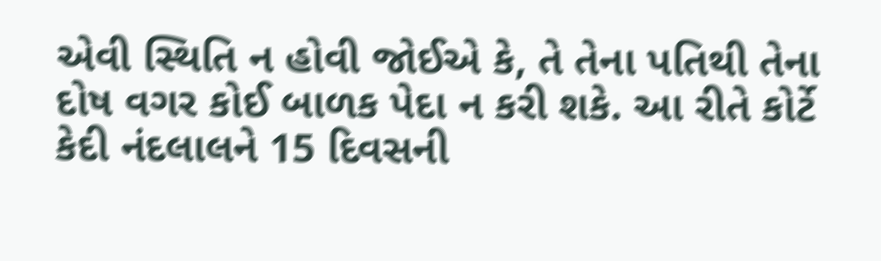એવી સ્થિતિ ન હોવી જોઈએ કે, તે તેના પતિથી તેના દોષ વગર કોઈ બાળક પેદા ન કરી શકે. આ રીતે કોર્ટે કેદી નંદલાલને 15 દિવસની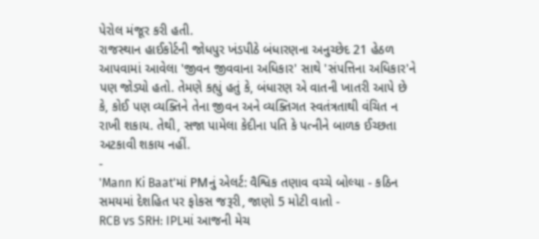પેરોલ મંજૂર કરી હતી.
રાજસ્થાન હાઈકોર્ટની જોધપુર ખંડપીઠે બંધારણના અનુચ્છેદ 21 હેઠળ આપવામાં આવેલા 'જીવન જીવવાના અધિકાર' સાથે 'સંપત્તિના અધિકાર'ને પણ જોડ્યો હતો. તેમણે કહ્યું હતું કે, બંધારણ એ વાતની ખાતરી આપે છે કે, કોઈ પણ વ્યક્તિને તેના જીવન અને વ્યક્તિગત સ્વતંત્રતાથી વંચિત ન રાખી શકાય. તેથી, સજા પામેલા કેદીના પતિ કે પત્નીને બાળક ઈચ્છતા અટકાવી શકાય નહીં.
-
'Mann Ki Baat'માં PMનું એલર્ટ: વૈશ્વિક તણાવ વચ્ચે બોલ્યા - કઠિન સમયમાં દેશહિત પર ફોકસ જરૂરી, જાણો 5 મોટી વાતો -
RCB vs SRH: IPLમાં આજની મેચ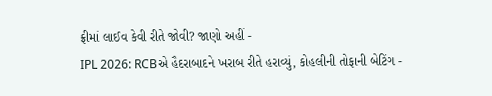ફ્રીમાં લાઈવ કેવી રીતે જોવી? જાણો અહીં -
IPL 2026: RCBએ હૈદરાબાદને ખરાબ રીતે હરાવ્યું, કોહલીની તોફાની બેટિંગ -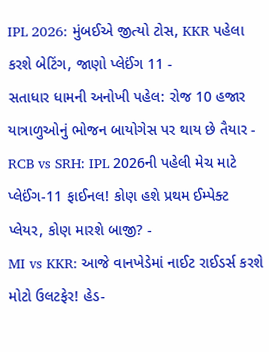IPL 2026: મુંબઈએ જીત્યો ટોસ, KKR પહેલા કરશે બેટિંગ, જાણો પ્લેઈંગ 11 -
સતાધાર ધામની અનોખી પહેલ: રોજ 10 હજાર યાત્રાળુઓનું ભોજન બાયોગેસ પર થાય છે તૈયાર -
RCB vs SRH: IPL 2026ની પહેલી મેચ માટે પ્લેઈંગ-11 ફાઈનલ! કોણ હશે પ્રથમ ઈમ્પેક્ટ પ્લેયર, કોણ મારશે બાજી? -
MI vs KKR: આજે વાનખેડેમાં નાઈટ રાઈડર્સ કરશે મોટો ઉલટફેર! હેડ-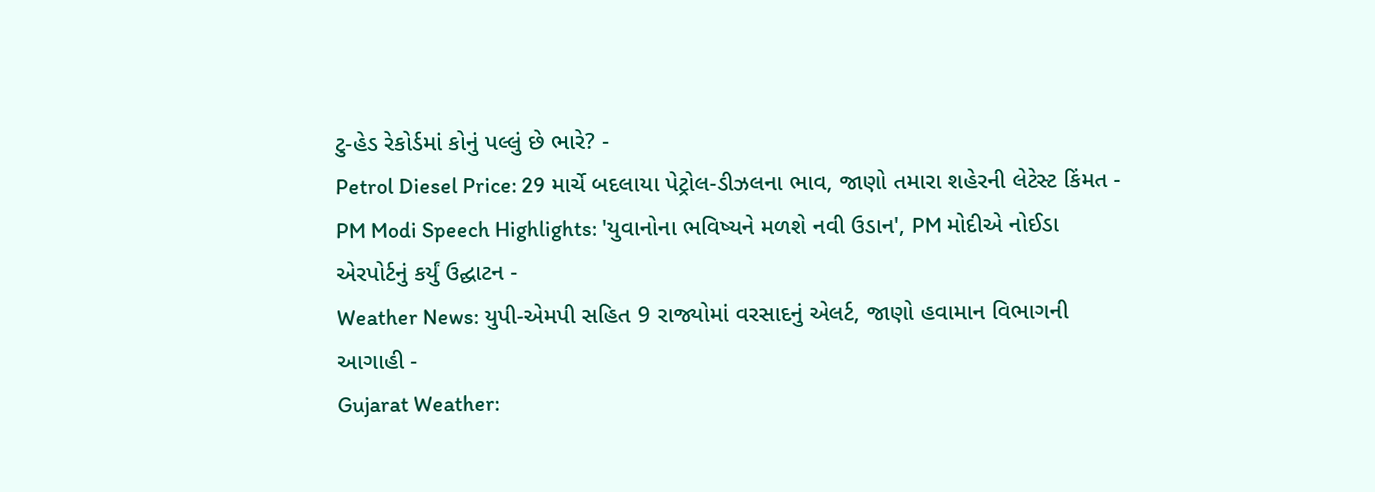ટુ-હેડ રેકોર્ડમાં કોનું પલ્લું છે ભારે? -
Petrol Diesel Price: 29 માર્ચે બદલાયા પેટ્રોલ-ડીઝલના ભાવ, જાણો તમારા શહેરની લેટેસ્ટ કિંમત -
PM Modi Speech Highlights: 'યુવાનોના ભવિષ્યને મળશે નવી ઉડાન', PM મોદીએ નોઈડા એરપોર્ટનું કર્યું ઉદ્ઘાટન -
Weather News: યુપી-એમપી સહિત 9 રાજ્યોમાં વરસાદનું એલર્ટ, જાણો હવામાન વિભાગની આગાહી -
Gujarat Weather: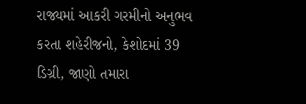રાજ્યમાં આકરી ગરમીનો અનુભવ કરતા શહેરીજનો, કેશોદમાં 39 ડિગ્રી, જાણો તમારા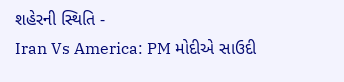શહેરની સ્થિતિ -
Iran Vs America: PM મોદીએ સાઉદી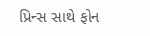પ્રિન્સ સાથે ફોન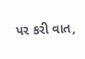પર કરી વાત,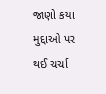જાણો કયા મુદ્દાઓ પર થઈ ચર્ચા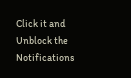Click it and Unblock the Notifications